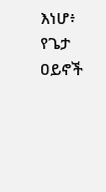እነሆ፥ የጌታ ዐይኖች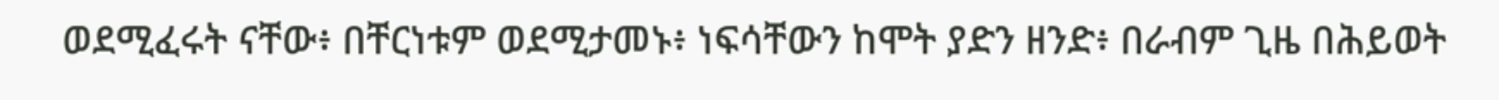ወደሚፈሩት ናቸው፥ በቸርነቱም ወደሚታመኑ፥ ነፍሳቸውን ከሞት ያድን ዘንድ፥ በራብም ጊዜ በሕይወት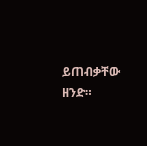ይጠብቃቸው ዘንድ።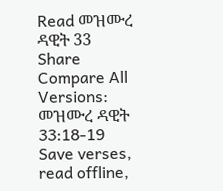Read መዝሙረ ዳዊት 33
Share
Compare All Versions: መዝሙረ ዳዊት 33:18-19
Save verses, read offline,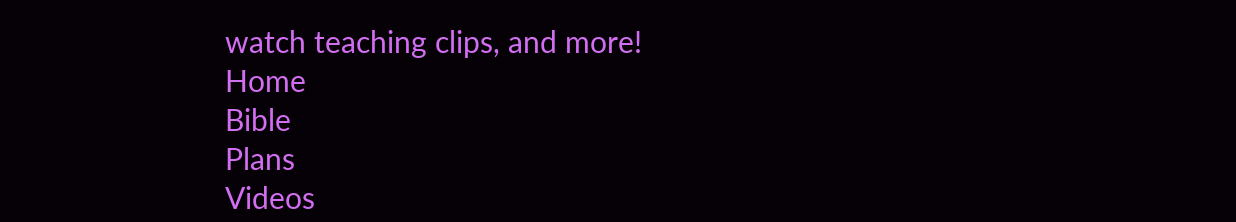watch teaching clips, and more!
Home
Bible
Plans
Videos